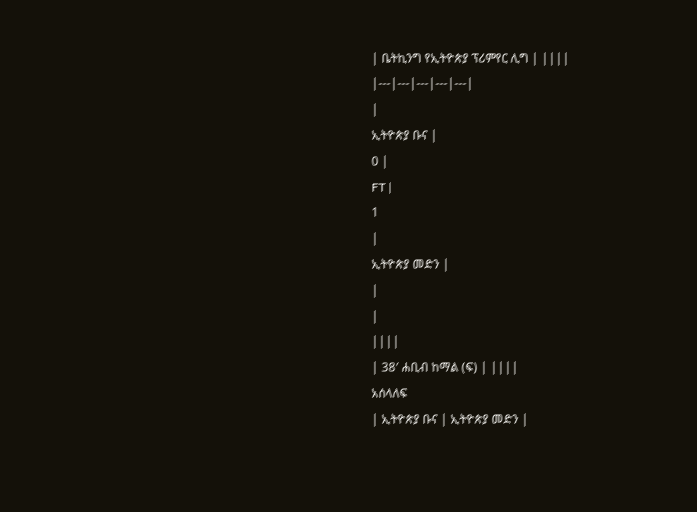| ቤትኪንግ የኢትዮጵያ ፕሪምየር ሊግ | ||||
|---|---|---|---|---|
|
ኢትዮጵያ ቡና |
0 |
FT |
1
|
ኢትዮጵያ መድን |
|
|
||||
| 38′ ሐቢብ ከማል (ፍ) | ||||
አሰላለፍ
| ኢትዮጵያ ቡና | ኢትዮጵያ መድን |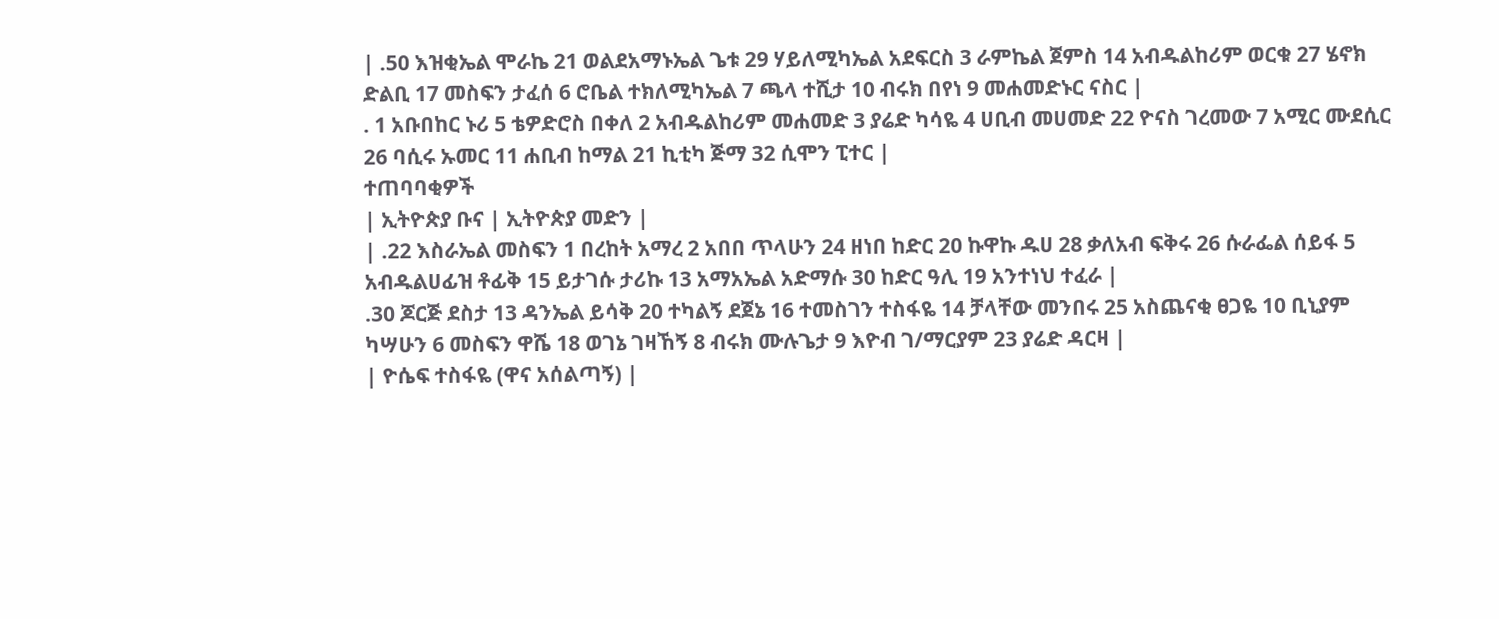| .50 እዝቂኤል ሞራኬ 21 ወልደአማኑኤል ጌቱ 29 ሃይለሚካኤል አደፍርስ 3 ራምኬል ጀምስ 14 አብዱልከሪም ወርቁ 27 ሄኖክ ድልቢ 17 መስፍን ታፈሰ 6 ሮቤል ተክለሚካኤል 7 ጫላ ተሺታ 10 ብሩክ በየነ 9 መሐመድኑር ናስር |
. 1 አቡበከር ኑሪ 5 ቴዎድሮስ በቀለ 2 አብዱልከሪም መሐመድ 3 ያሬድ ካሳዬ 4 ሀቢብ መሀመድ 22 ዮናስ ገረመው 7 አሚር ሙደሲር 26 ባሲሩ ኡመር 11 ሐቢብ ከማል 21 ኪቲካ ጅማ 32 ሲሞን ፒተር |
ተጠባባቂዎች
| ኢትዮጵያ ቡና | ኢትዮጵያ መድን |
| .22 እስራኤል መስፍን 1 በረከት አማረ 2 አበበ ጥላሁን 24 ዘነበ ከድር 20 ኩዋኩ ዱሀ 28 ቃለአብ ፍቅሩ 26 ሱራፌል ሰይፋ 5 አብዱልሀፊዝ ቶፊቅ 15 ይታገሱ ታሪኩ 13 አማአኤል አድማሱ 30 ከድር ዓሊ 19 አንተነህ ተፈራ |
.30 ጆርጅ ደስታ 13 ዳንኤል ይሳቅ 20 ተካልኝ ደጀኔ 16 ተመስገን ተስፋዬ 14 ቻላቸው መንበሩ 25 አስጨናቂ ፀጋዬ 10 ቢኒያም ካሣሁን 6 መስፍን ዋሼ 18 ወገኔ ገዛኸኝ 8 ብሩክ ሙሉጌታ 9 እዮብ ገ/ማርያም 23 ያሬድ ዳርዛ |
| ዮሴፍ ተስፋዬ (ዋና አሰልጣኝ) |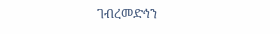ገብረመድኅን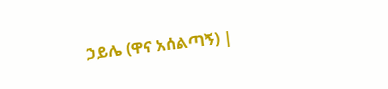ኃይሌ (ዋና አሰልጣኝ) |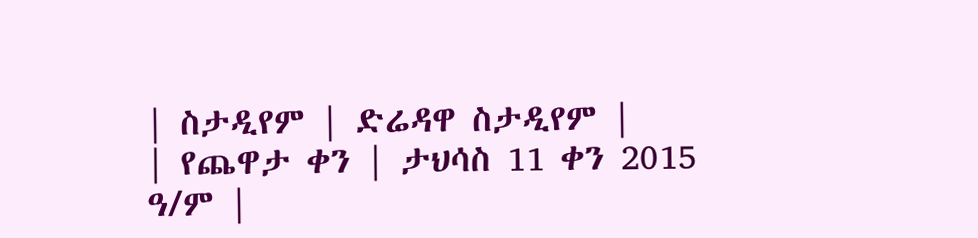| ስታዲየም | ድሬዳዋ ስታዲየም |
| የጨዋታ ቀን | ታህሳስ 11 ቀን 2015 ዓ/ም |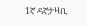1ኛ ዳኛታዛቢ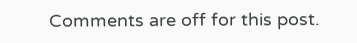Comments are off for this post.